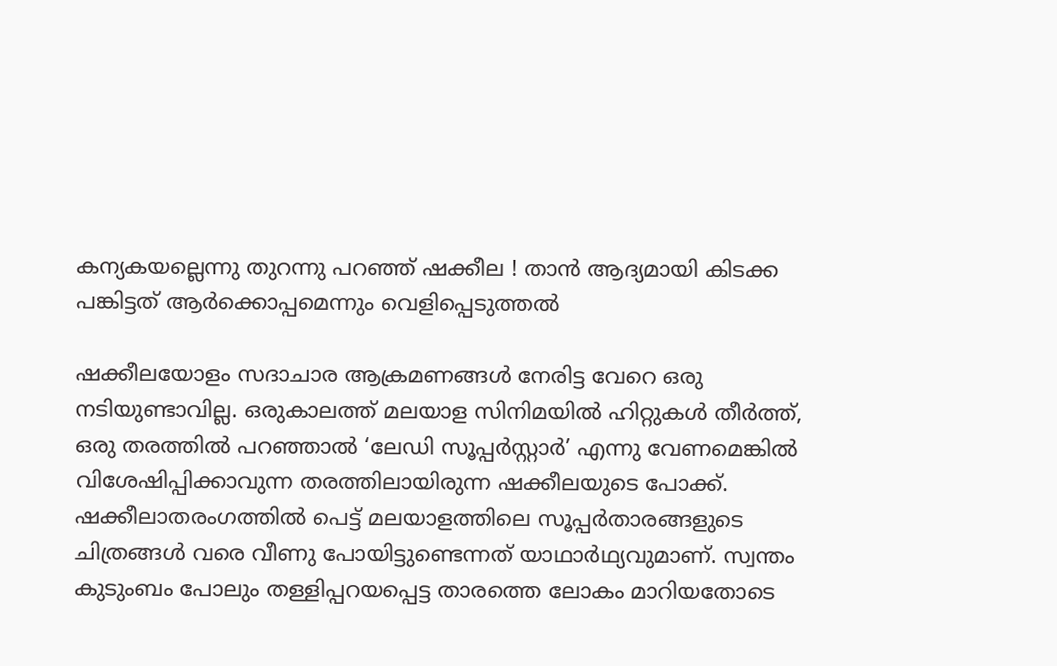കന്യകയല്ലെന്നു തുറന്നു പറഞ്ഞ് ഷക്കീല ! താന്‍ ആദ്യമായി കിടക്ക പങ്കിട്ടത് ആര്‍ക്കൊപ്പമെന്നും വെളിപ്പെടുത്തല്‍

ഷക്കീലയോളം സദാചാര ആക്രമണങ്ങള്‍ നേരിട്ട വേറെ ഒരു നടിയുണ്ടാവില്ല. ഒരുകാലത്ത് മലയാള സിനിമയില്‍ ഹിറ്റുകള്‍ തീര്‍ത്ത്, ഒരു തരത്തില്‍ പറഞ്ഞാല്‍ ‘ലേഡി സൂപ്പര്‍സ്റ്റാര്‍’ എന്നു വേണമെങ്കില്‍ വിശേഷിപ്പിക്കാവുന്ന തരത്തിലായിരുന്ന ഷക്കീലയുടെ പോക്ക്. ഷക്കീലാതരംഗത്തില്‍ പെട്ട് മലയാളത്തിലെ സൂപ്പര്‍താരങ്ങളുടെ ചിത്രങ്ങള്‍ വരെ വീണു പോയിട്ടുണ്ടെന്നത് യാഥാര്‍ഥ്യവുമാണ്. സ്വന്തം കുടുംബം പോലും തള്ളിപ്പറയപ്പെട്ട താരത്തെ ലോകം മാറിയതോടെ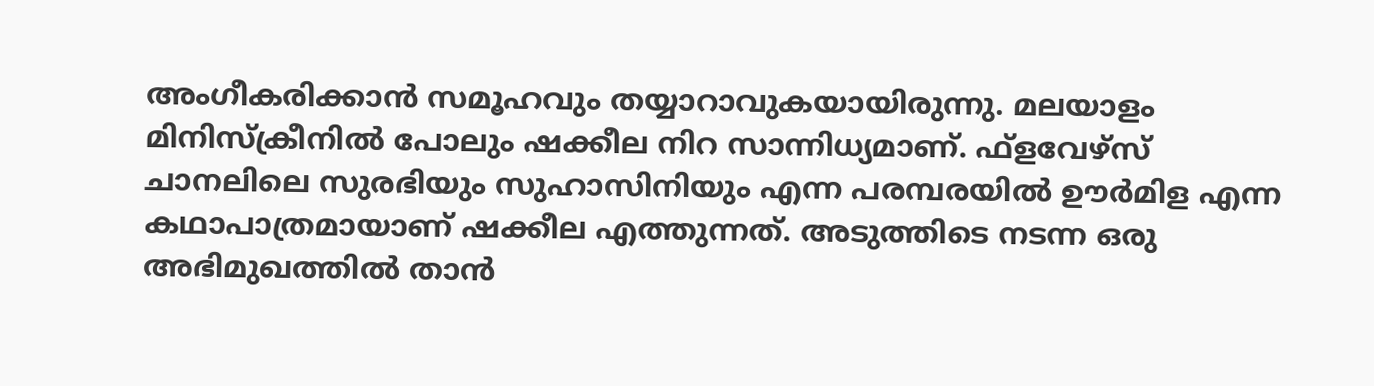അംഗീകരിക്കാന്‍ സമൂഹവും തയ്യാറാവുകയായിരുന്നു. മലയാളം മിനിസ്‌ക്രീനില്‍ പോലും ഷക്കീല നിറ സാന്നിധ്യമാണ്. ഫ്ളവേഴ്സ് ചാനലിലെ സുരഭിയും സുഹാസിനിയും എന്ന പരമ്പരയില്‍ ഊര്‍മിള എന്ന കഥാപാത്രമായാണ് ഷക്കീല എത്തുന്നത്. അടുത്തിടെ നടന്ന ഒരു അഭിമുഖത്തില്‍ താന്‍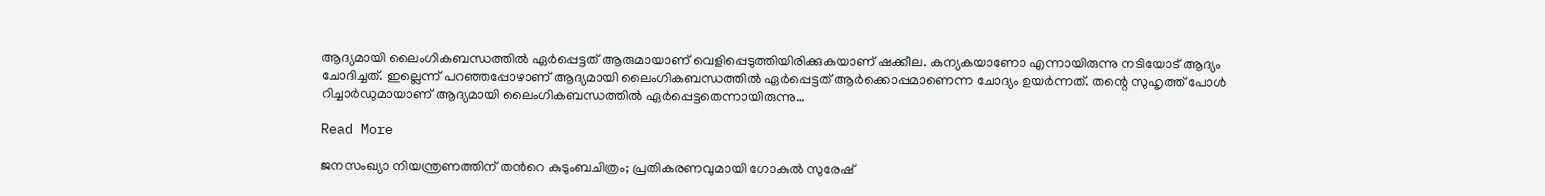ആദ്യമായി ലൈംഗികബന്ധത്തില്‍ ഏര്‍പ്പെട്ടത് ആരുമായാണ് വെളിപ്പെടുത്തിയിരിക്കുകയാണ് ഷക്കീല. കന്യകയാണോ എന്നായിരുന്നു നടിയോട് ആദ്യം ചോദിച്ചത്. ഇല്ലെന്ന് പറഞ്ഞപ്പോഴാണ് ആദ്യമായി ലൈംഗികബന്ധത്തില്‍ ഏര്‍പ്പെട്ടത് ആര്‍ക്കൊപ്പമാണെന്ന ചോദ്യം ഉയര്‍ന്നത്. തന്റെ സുഹൃത്ത് പോള്‍ റിച്ചാര്‍ഡുമായാണ് ആദ്യമായി ലൈംഗികബന്ധത്തില്‍ ഏര്‍പ്പെട്ടതെന്നായിരുന്നു…

Read More

ജനസംഖ്യാ നിയന്ത്രണത്തിന് തന്‍റെ കുടുംബചിത്രം; പ്രതികരണവുമായി ഗോകുൽ സുരേഷ്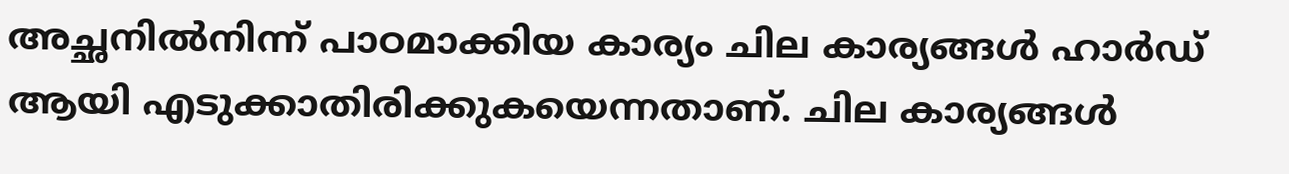അച്ഛനില്‍നിന്ന് പാഠമാക്കിയ കാര്യം ചില കാര്യങ്ങള്‍ ഹാര്‍ഡ് ആയി എടുക്കാതിരിക്കുകയെന്നതാണ്. ചില കാര്യങ്ങള്‍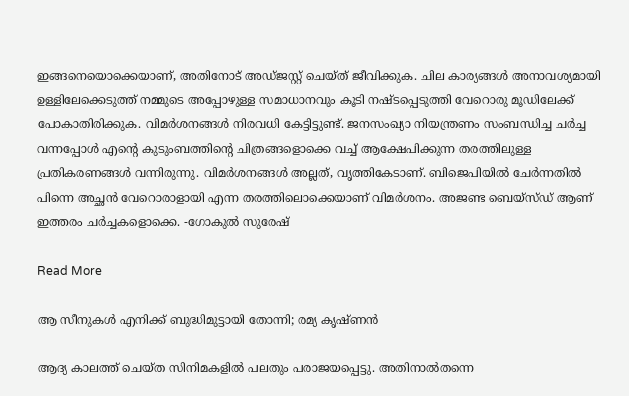ഇങ്ങനെയൊക്കെയാണ്, അതിനോട് അഡ്ജസ്റ്റ് ചെയ്ത് ജീവിക്കുക. ചില കാര്യങ്ങള്‍ അനാവശ്യമായി ഉള്ളിലേക്കെടുത്ത് നമ്മുടെ അപ്പോഴുള്ള സമാധാനവും കൂടി നഷ്ടപ്പെടുത്തി വേറൊരു മൂഡിലേക്ക് പോകാതിരിക്കുക. വിമര്‍ശനങ്ങള്‍ നിരവധി കേട്ടിട്ടുണ്ട്. ജനസംഖ്യാ നിയന്ത്രണം സംബന്ധിച്ച ചര്‍ച്ച വന്നപ്പോള്‍ എന്‍റെ കുടുംബത്തിന്‍റെ ചിത്രങ്ങളൊക്കെ വച്ച് ആക്ഷേപിക്കുന്ന തരത്തിലുള്ള പ്രതികരണങ്ങള്‍ വന്നിരുന്നു. വിമര്‍ശനങ്ങള്‍ അല്ലത്, വൃത്തികേടാണ്. ബിജെപിയില്‍ ചേര്‍ന്നതില്‍ പിന്നെ അച്ഛന്‍ വേറൊരാളായി എന്ന തരത്തിലൊക്കെയാണ് വിമര്‍ശനം. അജണ്ട ബെയ്‌സ്ഡ് ആണ് ഇത്തരം ചര്‍ച്ചകളൊക്കെ. -ഗോകുല്‍ സുരേഷ്

Read More

ആ സീനുകൾ എനിക്ക് ബുദ്ധിമുട്ടായി തോന്നി; രമ്യ കൃഷ്ണൻ

ആദ്യ കാലത്ത് ചെയ്ത സിനിമകളില്‍ പലതും പരാജയപ്പെട്ടു. അതിനാല്‍തന്നെ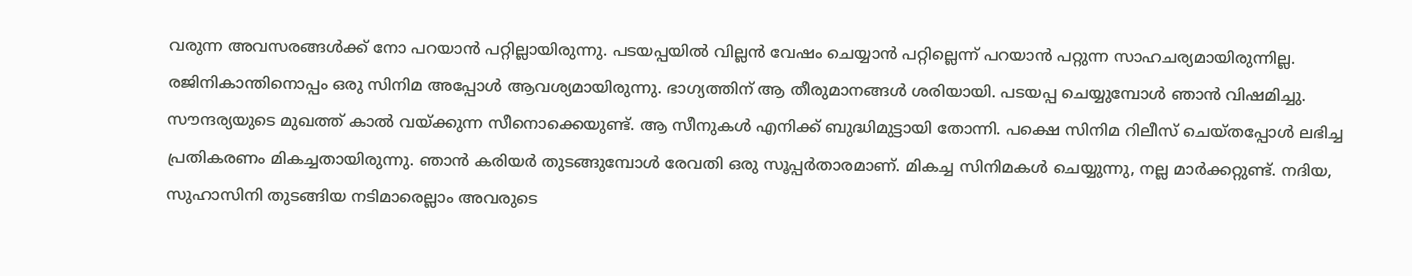വരുന്ന അവസരങ്ങള്‍ക്ക് നോ പറയാന്‍ പറ്റില്ലായിരുന്നു. പടയപ്പയില്‍ വില്ലന്‍ വേഷം ചെയ്യാന്‍ പറ്റില്ലെന്ന് പറയാന്‍ പറ്റുന്ന സാഹചര്യമായിരുന്നില്ല. രജിനികാന്തിനൊപ്പം ഒരു സിനിമ അപ്പോള്‍ ആവശ്യമായിരുന്നു. ഭാഗ്യത്തിന് ആ തീരുമാനങ്ങള്‍ ശരിയായി. പടയപ്പ ചെയ്യുമ്പോള്‍ ഞാന്‍ വിഷമിച്ചു. സൗന്ദര്യയുടെ മുഖത്ത് കാല്‍ വയ്ക്കുന്ന സീനൊക്കെയുണ്ട്. ആ സീനുകള്‍ എനിക്ക് ബുദ്ധിമുട്ടായി തോന്നി. പക്ഷെ സിനിമ റിലീസ് ചെയ്തപ്പോള്‍ ലഭിച്ച പ്രതികരണം മികച്ചതായിരുന്നു. ഞാന്‍ കരിയര്‍ തുടങ്ങുമ്പോള്‍ രേവതി ഒരു സൂപ്പര്‍താരമാണ്. മികച്ച സിനിമകള്‍ ചെയ്യുന്നു, നല്ല മാര്‍ക്കറ്റുണ്ട്. നദിയ, സുഹാസിനി തുടങ്ങിയ നടിമാരെല്ലാം അവരുടെ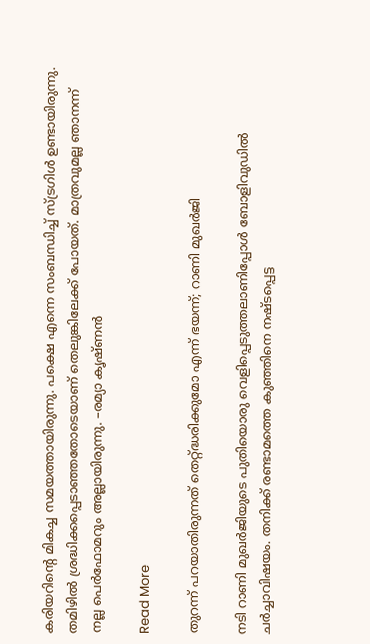കരിയറിന്‍റെ മികച്ച സമയത്തായിരുന്നു. പക്ഷെ എന്നെ സംബന്ധിച്ച് സ്ട്രഗിള്‍ ഉണ്ടായിരുന്നു. തമിഴില്‍ ശ്രദ്ധിക്കപ്പെടാഞ്ഞതോടെയാണ് തെലുങ്കിലേക്ക് പോയത്. മാത്രവുമല്ല ഞാനന്ന് നല്ല പെര്‍ഫോമറും അല്ലായിരുന്നു. –രമ്യാ കൃഷ്ണന്‍

Read More

തുറന്ന് പറയാതിരുന്നത് തെറ്റ്ദ്ധരിക്കുമോ എന്ന് ഭയന്ന്; റാണി മുഖർജി

നടി റാണി മുഖര്‍ജിയുടെ പുതിയൊരു വെളിപ്പെടുത്തലാണിപ്പോള്‍ ബോളിവുഡില്‍ ചര്‍ച്ചാവിഷയം. തനിക്ക് രണ്ടാമത്തെ കുഞ്ഞിനെ നഷ്ടപ്പെട്ട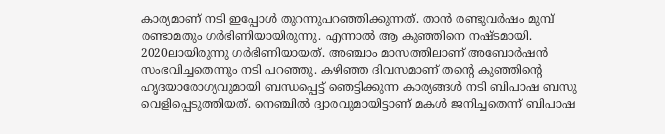കാര്യമാണ് നടി ഇപ്പോള്‍ തുറന്നുപറഞ്ഞിക്കുന്നത്. താന്‍ രണ്ടുവര്‍ഷം മുമ്പ് രണ്ടാമതും ഗര്‍ഭിണിയായിരുന്നു. എന്നാല്‍ ആ കുഞ്ഞിനെ നഷ്ടമായി. 2020ലായിരുന്നു ഗര്‍ഭിണിയായത്. അഞ്ചാം മാസത്തിലാണ് അബോര്‍ഷന്‍ സംഭവിച്ചതെന്നും നടി പറഞ്ഞു. കഴിഞ്ഞ ദിവസമാണ് തന്‍റെ കുഞ്ഞിന്‍റെ ഹൃദയാരോഗ്യവുമായി ബന്ധപ്പെട്ട് ഞെട്ടിക്കുന്ന കാര്യങ്ങള്‍ നടി ബിപാഷ ബസു വെളിപ്പെടുത്തിയത്. നെഞ്ചില്‍ ദ്വാരവുമായിട്ടാണ് മകള്‍ ജനിച്ചതെന്ന് ബിപാഷ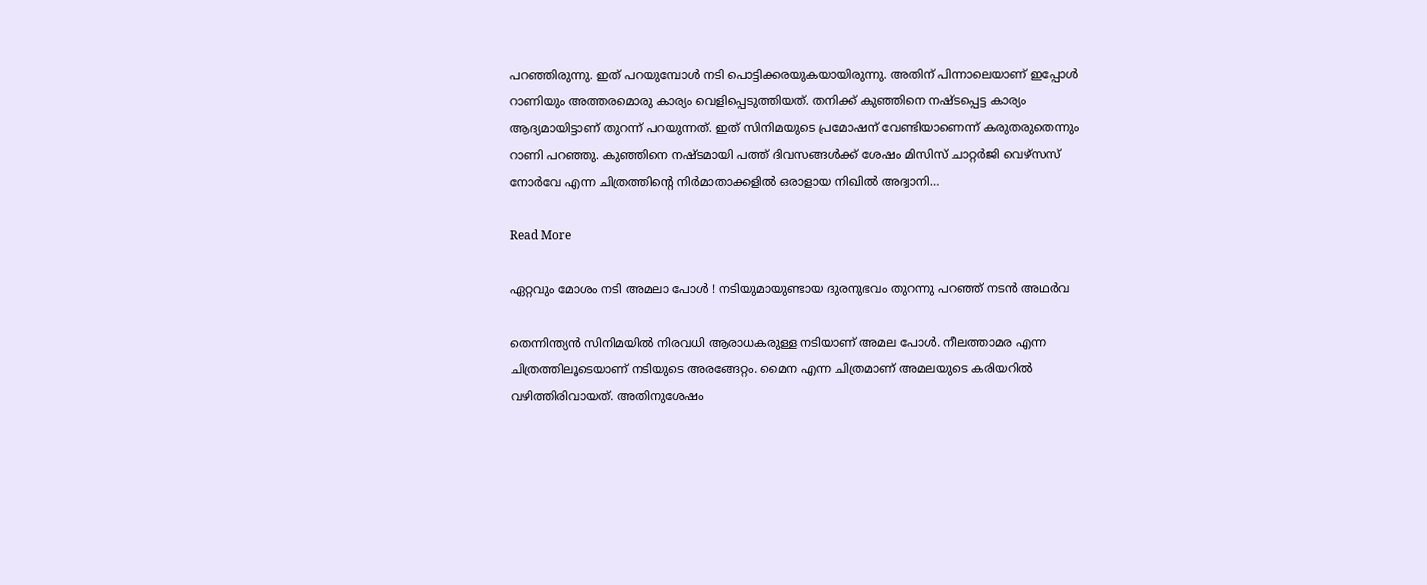പറഞ്ഞിരുന്നു. ഇത് പറയുമ്പോള്‍ നടി പൊട്ടിക്കരയുകയായിരുന്നു. അതിന് പിന്നാലെയാണ് ഇപ്പോള്‍ റാണിയും അത്തരമൊരു കാര്യം വെളിപ്പെടുത്തിയത്. തനിക്ക് കുഞ്ഞിനെ നഷ്ടപ്പെട്ട കാര്യം ആദ്യമായിട്ടാണ് തുറന്ന് പറയുന്നത്. ഇത് സിനിമയുടെ പ്രമോഷന് വേണ്ടിയാണെന്ന് കരുതരുതെന്നും റാണി പറഞ്ഞു. കുഞ്ഞിനെ നഷ്ടമായി പത്ത് ദിവസങ്ങള്‍ക്ക് ശേഷം മിസിസ് ചാറ്റര്‍ജി വെഴ്‌സസ് നോര്‍വേ എന്ന ചിത്രത്തിന്‍റെ നിര്‍മാതാക്കളില്‍ ഒരാളായ നിഖില്‍ അദ്വാനി…

Read More

ഏറ്റവും മോശം നടി അമലാ പോള്‍ ! നടിയുമായുണ്ടായ ദുരനുഭവം തുറന്നു പറഞ്ഞ് നടന്‍ അഥര്‍വ

തെന്നിന്ത്യന്‍ സിനിമയില്‍ നിരവധി ആരാധകരുള്ള നടിയാണ് അമല പോള്‍. നീലത്താമര എന്ന ചിത്രത്തിലൂടെയാണ് നടിയുടെ അരങ്ങേറ്റം. മൈന എന്ന ചിത്രമാണ് അമലയുടെ കരിയറില്‍ വഴിത്തിരിവായത്. അതിനുശേഷം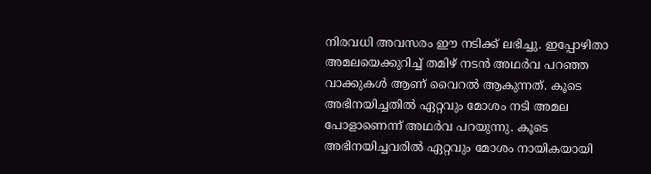നിരവധി അവസരം ഈ നടിക്ക് ലഭിച്ചു. ഇപ്പോഴിതാ അമലയെക്കുറിച്ച് തമിഴ് നടന്‍ അഥര്‍വ പറഞ്ഞ വാക്കുകള്‍ ആണ് വൈറല്‍ ആകുന്നത്. കൂടെ അഭിനയിച്ചതില്‍ ഏറ്റവും മോശം നടി അമല പോളാണെന്ന് അഥര്‍വ പറയുന്നു. കൂടെ അഭിനയിച്ചവരില്‍ ഏറ്റവും മോശം നായികയായി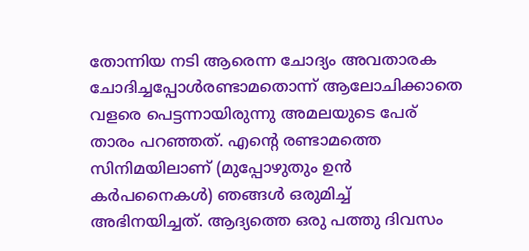തോന്നിയ നടി ആരെന്ന ചോദ്യം അവതാരക ചോദിച്ചപ്പോള്‍രണ്ടാമതൊന്ന് ആലോചിക്കാതെ വളരെ പെട്ടന്നായിരുന്നു അമലയുടെ പേര് താരം പറഞ്ഞത്. എന്റെ രണ്ടാമത്തെ സിനിമയിലാണ് (മുപ്പോഴുതും ഉന്‍ കര്‍പനൈകള്‍) ഞങ്ങള്‍ ഒരുമിച്ച് അഭിനയിച്ചത്. ആദ്യത്തെ ഒരു പത്തു ദിവസം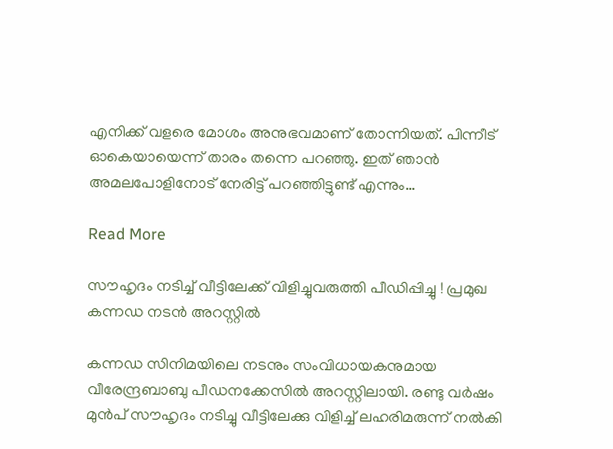എനിക്ക് വളരെ മോശം അനുഭവമാണ് തോന്നിയത്. പിന്നീട് ഓകെയായെന്ന് താരം തന്നെ പറഞ്ഞു. ഇത് ഞാന്‍ അമലപോളിനോട് നേരിട്ട് പറഞ്ഞിട്ടുണ്ട് എന്നും…

Read More

സൗഹൃദം നടിച്ച് വീട്ടിലേക്ക് വിളിച്ചുവരുത്തി പീഡിപ്പിച്ചു ! പ്രമുഖ കന്നഡ നടന്‍ അറസ്റ്റില്‍

കന്നഡ സിനിമയിലെ നടനും സംവിധായകനുമായ വീരേന്ദ്രബാബു പീഡനക്കേസില്‍ അറസ്റ്റിലായി. രണ്ടു വര്‍ഷം മുന്‍പ് സൗഹൃദം നടിച്ചു വീട്ടിലേക്കു വിളിച്ച് ലഹരിമരുന്ന് നല്‍കി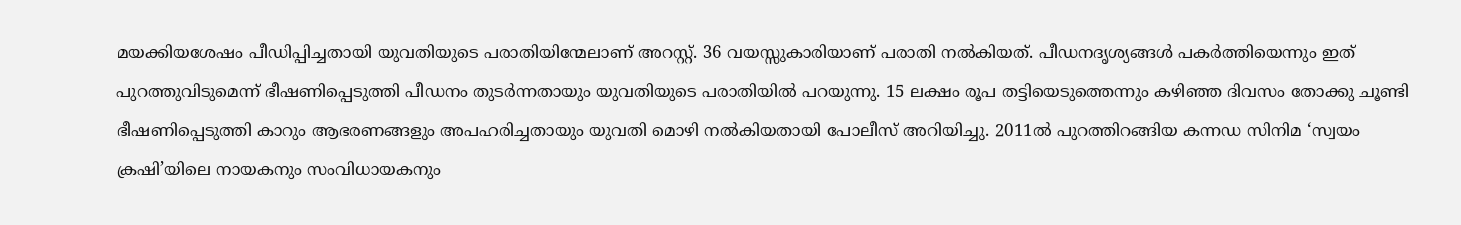മയക്കിയശേഷം പീഡിപ്പിച്ചതായി യുവതിയുടെ പരാതിയിന്മേലാണ് അറസ്റ്റ്. 36 വയസ്സുകാരിയാണ് പരാതി നല്‍കിയത്. പീഡനദൃശ്യങ്ങള്‍ പകര്‍ത്തിയെന്നും ഇത് പുറത്തുവിടുമെന്ന് ഭീഷണിപ്പെടുത്തി പീഡനം തുടര്‍ന്നതായും യുവതിയുടെ പരാതിയില്‍ പറയുന്നു. 15 ലക്ഷം രൂപ തട്ടിയെടുത്തെന്നും കഴിഞ്ഞ ദിവസം തോക്കു ചൂണ്ടി ഭീഷണിപ്പെടുത്തി കാറും ആഭരണങ്ങളും അപഹരിച്ചതായും യുവതി മൊഴി നല്‍കിയതായി പോലീസ് അറിയിച്ചു. 2011ല്‍ പുറത്തിറങ്ങിയ കന്നഡ സിനിമ ‘സ്വയം ക്രഷി’യിലെ നായകനും സംവിധായകനും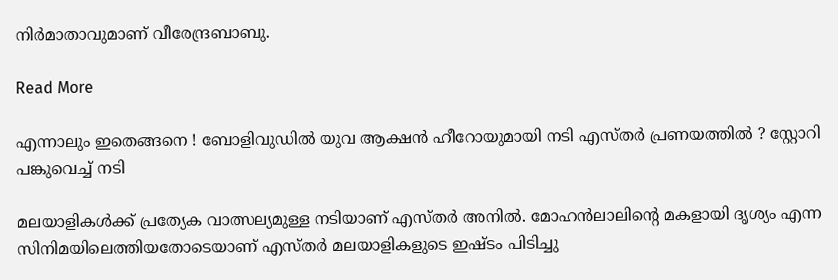നിര്‍മാതാവുമാണ് വീരേന്ദ്രബാബു.

Read More

എന്നാലും ഇതെങ്ങനെ ! ബോളിവുഡില്‍ യുവ ആക്ഷന്‍ ഹീറോയുമായി നടി എസ്തര്‍ പ്രണയത്തില്‍ ? സ്റ്റോറി പങ്കുവെച്ച് നടി

മലയാളികള്‍ക്ക് പ്രത്യേക വാത്സല്യമുള്ള നടിയാണ് എസ്തര്‍ അനില്‍. മോഹന്‍ലാലിന്റെ മകളായി ദൃശ്യം എന്ന സിനിമയിലെത്തിയതോടെയാണ് എസ്തര്‍ മലയാളികളുടെ ഇഷ്ടം പിടിച്ചു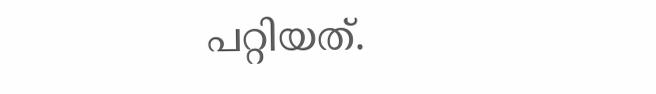പറ്റിയത്.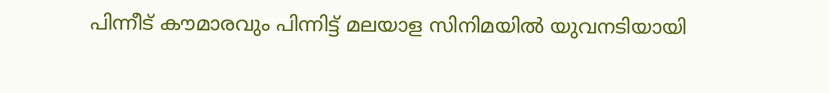പിന്നീട് കൗമാരവും പിന്നിട്ട് മലയാള സിനിമയില്‍ യുവനടിയായി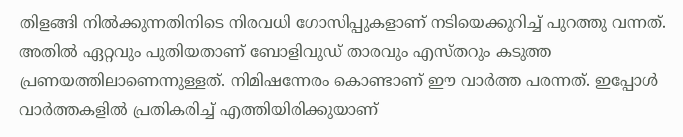തിളങ്ങി നില്‍ക്കുന്നതിനിടെ നിരവധി ഗോസിപ്പുകളാണ് നടിയെക്കുറിച്ച് പുറത്തു വന്നത്. അതില്‍ ഏറ്റവും പുതിയതാണ് ബോളിവുഡ് താരവും എസ്തറും കടുത്ത പ്രണയത്തിലാണെന്നുള്ളത്. നിമിഷന്നേരം കൊണ്ടാണ് ഈ വാര്‍ത്ത പരന്നത്. ഇപ്പോള്‍ വാര്‍ത്തകളില്‍ പ്രതികരിച്ച് എത്തിയിരിക്കുയാണ്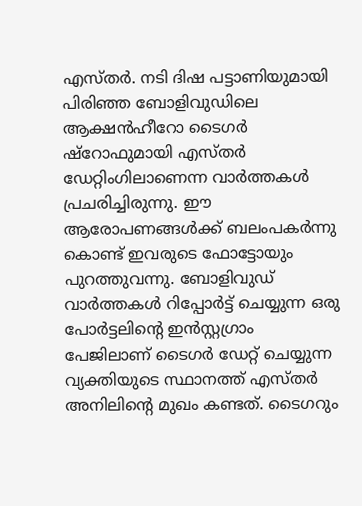എസ്തര്‍. നടി ദിഷ പട്ടാണിയുമായി പിരിഞ്ഞ ബോളിവുഡിലെ ആക്ഷന്‍ഹീറോ ടൈഗര്‍ ഷ്റോഫുമായി എസ്തര്‍ ഡേറ്റിംഗിലാണെന്ന വാര്‍ത്തകള്‍ പ്രചരിച്ചിരുന്നു. ഈ ആരോപണങ്ങള്‍ക്ക് ബലംപകര്‍ന്നു കൊണ്ട് ഇവരുടെ ഫോട്ടോയും പുറത്തുവന്നു. ബോളിവുഡ് വാര്‍ത്തകള്‍ റിപ്പോര്‍ട്ട് ചെയ്യുന്ന ഒരു പോര്‍ട്ടലിന്റെ ഇന്‍സ്റ്റഗ്രാം പേജിലാണ് ടൈഗര്‍ ഡേറ്റ് ചെയ്യുന്ന വ്യക്തിയുടെ സ്ഥാനത്ത് എസ്തര്‍ അനിലിന്റെ മുഖം കണ്ടത്. ടൈഗറും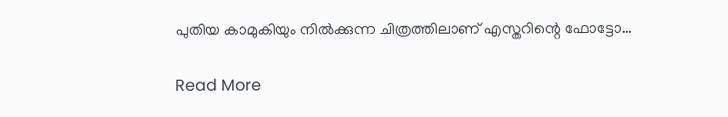പുതിയ കാമുകിയും നില്‍ക്കുന്ന ചിത്രത്തിലാണ് എസ്തറിന്റെ ഫോട്ടോ…

Read More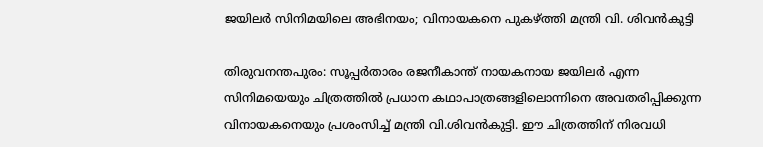ജയിലർ സിനിമയിലെ അഭിനയം; വിനായകനെ പുകഴ്ത്തി മന്ത്രി വി. ശിവൻകുട്ടി

തിരുവനന്തപുരം: സൂപ്പർതാരം രജനീകാന്ത് നായകനായ ജയിലർ എന്ന സിനിമയെയും ചിത്രത്തിൽ പ്രധാന കഥാപാത്രങ്ങളിലൊന്നിനെ അവതരിപ്പിക്കുന്ന വിനായകനെയും പ്രശംസിച്ച് മന്ത്രി വി.ശിവൻകുട്ടി. ഈ ചിത്രത്തിന് നിരവധി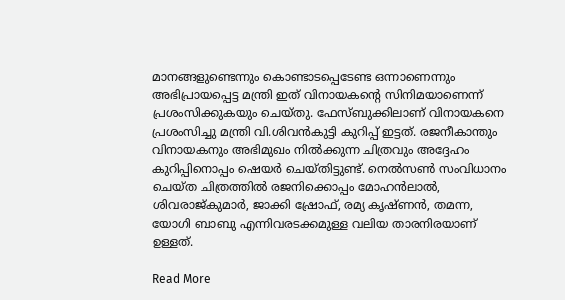മാനങ്ങളുണ്ടെന്നും കൊണ്ടാടപ്പെടേണ്ട ഒന്നാണെന്നും അഭിപ്രായപ്പെട്ട മന്ത്രി ഇത് വിനായകന്‍റെ സിനിമയാണെന്ന് പ്രശംസിക്കുകയും ചെയ്തു. ഫേസ്ബുക്കിലാണ് വിനായകനെ പ്രശംസിച്ചു മന്ത്രി വി.ശിവൻകുട്ടി കുറിപ്പ് ഇട്ടത്. രജനീകാന്തും വിനായകനും അഭിമുഖം നിൽക്കുന്ന ചിത്രവും അദ്ദേഹം കുറിപ്പിനൊപ്പം ഷെയർ ചെയ്തിട്ടുണ്ട്. നെൽസൺ സംവിധാനം ചെയ്ത ചിത്രത്തിൽ രജനിക്കൊപ്പം മോഹൻലാൽ, ശിവരാജ്‌കുമാർ, ജാക്കി ഷ്രോഫ്, രമ്യ കൃഷ്ണൻ, തമന്ന, യോഗി ബാബു എന്നിവരടക്കമുള്ള വലിയ താരനിരയാണ് ഉള്ളത്.

Read More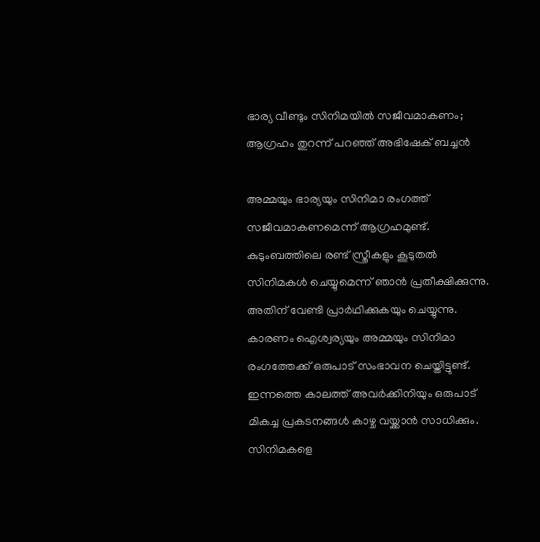ഭാര്യ വീണ്ടും സിനിമയിൽ സജീവമാകണം; ആഗ്രഹം തുറന്ന് പറഞ്ഞ് അഭിഷേക് ബച്ചൻ

അമ്മയും ഭാര്യയും സിനിമാ രംഗത്ത് സജീവമാകണമെന്ന് ആഗ്രഹമുണ്ട്. കുടുംബത്തിലെ രണ്ട് സ്ത്രീകളും കൂടുതൽ സിനിമകൾ ചെയ്യുമെന്ന് ഞാൻ പ്രതീക്ഷിക്കുന്നു. അതിന് വേണ്ടി പ്രാർഥിക്കുകയും ചെയ്യുന്നു. കാരണം ഐശ്വര്യയും അമ്മയും സിനിമാ രംഗത്തേക്ക് ഒരുപാട് സംഭാവന ചെയ്തിട്ടുണ്ട്. ഇന്നത്തെ കാലത്ത് അവർക്കിനിയും ഒരുപാട് മികച്ച പ്രകടനങ്ങൾ കാഴ്ച വയ്ക്കാൻ സാധിക്കും. സിനിമകളെ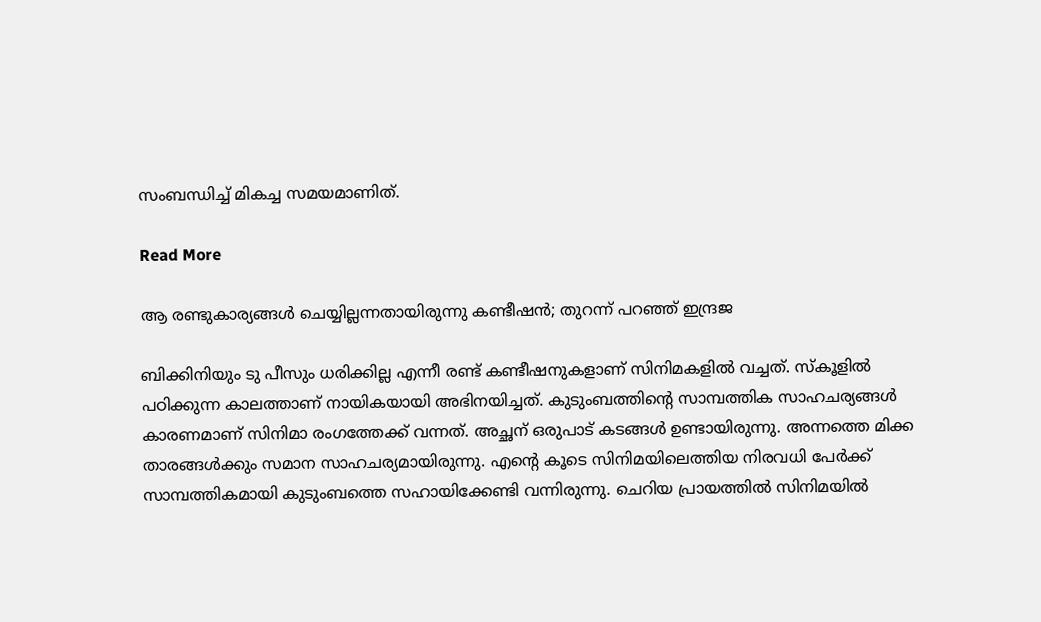സംബന്ധിച്ച് മികച്ച സമയമാണിത്.

Read More

ആ രണ്ടുകാര്യങ്ങൾ ചെയ്യില്ലന്നതായിരുന്നു കണ്ടീഷൻ; തുറന്ന് പറഞ്ഞ് ഇന്ദ്രജ

ബിക്കിനിയും ടു പീസും ധരിക്കില്ല എന്നീ രണ്ട് കണ്ടീഷനുകളാണ് സിനിമകളിൽ വച്ചത്. സ്കൂളിൽ പഠിക്കുന്ന കാലത്താണ് നായികയായി അഭിനയിച്ചത്. കുടുംബത്തിന്‍റെ സാമ്പത്തിക സാഹചര്യങ്ങൾ കാരണമാണ് സിനിമാ രംഗത്തേക്ക് വന്നത്. അച്ഛന് ഒരുപാട് കടങ്ങൾ ഉണ്ടായിരുന്നു. അന്നത്തെ മിക്ക താരങ്ങൾക്കും സമാന സാഹചര്യമായിരുന്നു. എന്‍റെ കൂടെ സിനിമയിലെത്തിയ നിരവധി പേർക്ക് സാമ്പത്തികമായി കുടുംബത്തെ സഹായിക്കേണ്ടി വന്നിരുന്നു. ചെറിയ പ്രായത്തിൽ സിനിമയിൽ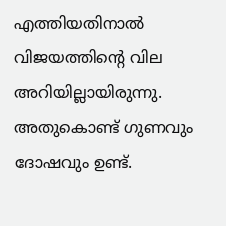എത്തിയതിനാൽ വിജയത്തിന്‍റെ വില അറിയില്ലായിരുന്നു. അതുകൊണ്ട് ഗുണവും ദോഷവും ഉണ്ട്.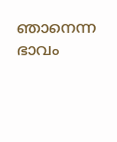ഞാനെന്ന ഭാവം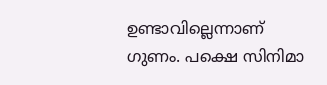ഉണ്ടാവില്ലെന്നാണ് ഗുണം. പക്ഷെ സിനിമാ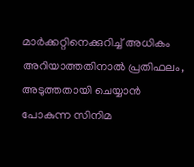മാർക്കറ്റിനെക്കുറിച്ച് അധികം അറിയാത്തതിനാൽ പ്രതിഫലം, അടുത്തതായി ചെയ്യാൻ പോകുന്ന സിനിമ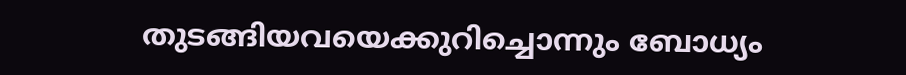തുടങ്ങിയവയെക്കുറിച്ചൊന്നും ബോധ്യം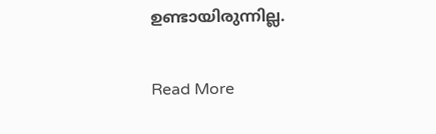ഉണ്ടായിരുന്നില്ല.

Read More